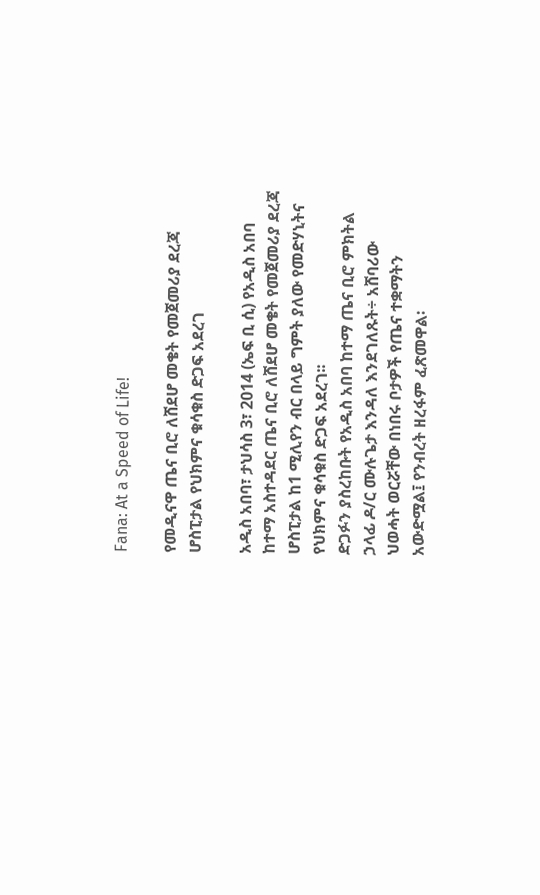Fana: At a Speed of Life!

የመዲናዋ ጤና ቢሮ ለሸደሆ መቄት የመጀመሪያ ደረጃ ሆስፒታል የህክምና ቁሳቁስ ድጋፍ አደረገ

አዲስ አበባ፣ ታህሳስ 3፣ 2014 (ኤፍ ቢ ሲ) የአዲስ አበባ ከተማ አስተዳደር ጤና ቢሮ ለሸደሆ መቄት የመጀመሪያ ደረጃ ሆስፒታል ከ1 ሚሊየን ብር በላይ ግምት ያለው የመድሃኒትና የህክምና ቁሳቁስ ድጋፍ አደረገ፡፡
ድጋፉን ያስረከቡት የአዲስ አበባ ከተማ ጤና ቢሮ ምክትል ኃላፊ ዶ/ር ሙሉጌታ እንዳለ እንደገለጹት÷ አሸባሪው ህወሓት ወርሯቸው በነበሩ ቦታዎች የጤና ተቋማትን አውድሟል፤ የንብረት ዘረፋም ፈጽመዋል፡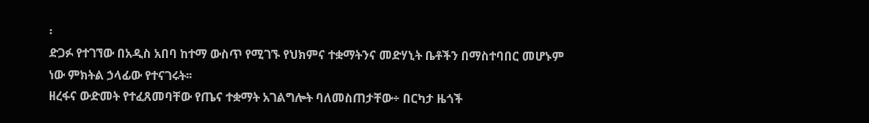፡
ድጋፉ የተገኘው በአዲስ አበባ ከተማ ውስጥ የሚገኙ የህክምና ተቋማትንና መድሃኒት ቤቶችን በማስተባበር መሆኑም ነው ምክትል ኃላፊው የተናገሩት፡፡
ዘረፋና ውድመት የተፈጸመባቸው የጤና ተቋማት አገልግሎት ባለመስጠታቸው÷ በርካታ ዜጎች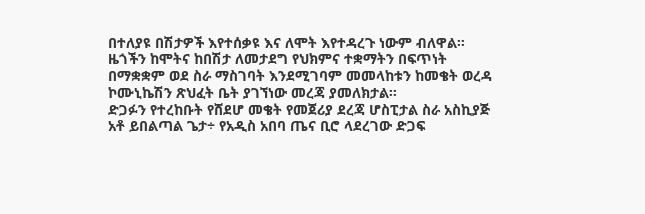በተለያዩ በሽታዎች እየተሰቃዩ እና ለሞት እየተዳረጉ ነውም ብለዋል፡፡
ዜጎችን ከሞትና ከበሽታ ለመታደግ የህክምና ተቋማትን በፍጥነት በማቋቋም ወደ ስራ ማስገባት እንደሚገባም መመላከቱን ከመቄት ወረዳ ኮሙኒኬሽን ጽህፈት ቤት ያገኘነው መረጃ ያመለክታል፡፡
ድጋፉን የተረከቡት የሸደሆ መቄት የመጀሪያ ደረጃ ሆስፒታል ስራ አስኪያጅ አቶ ይበልጣል ጌታ÷ የአዲስ አበባ ጤና ቢሮ ላደረገው ድጋፍ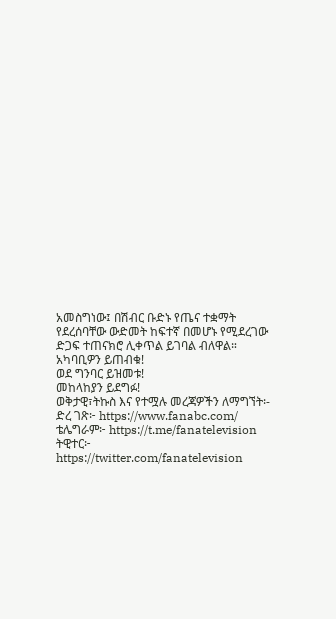አመስግነው፤ በሽብር ቡድኑ የጤና ተቋማት የደረሰባቸው ውድመት ከፍተኛ በመሆኑ የሚደረገው ድጋፍ ተጠናክሮ ሊቀጥል ይገባል ብለዋል።
አካባቢዎን ይጠብቁ!
ወደ ግንባር ይዝመቱ!
መከላከያን ይደግፉ!
ወቅታዊ፣ትኩስ እና የተሟሉ መረጃዎችን ለማግኘት፡-
ድረ ገጽ፦ https://www.fanabc.com/
ቴሌግራም፦ https://t.me/fanatelevision
ትዊተር፦ https://twitter.com/fanatelevision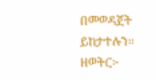በመወዳጀት ይከታተሉን፡፡
ዘወትር፦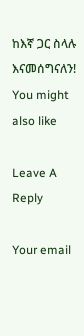ከእኛ ጋር ስላሉ እናመሰግናለን!
You might also like

Leave A Reply

Your email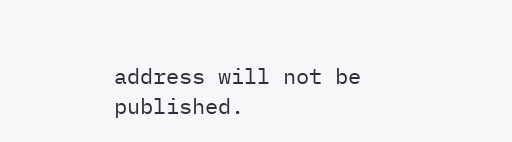address will not be published.